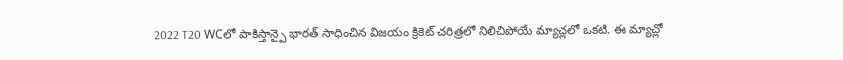2022 T20 WCలో పాకిస్తాన్పై భారత్ సాధించిన విజయం క్రికెట్ చరిత్రలో నిలిచిపోయే మ్యాచ్లలో ఒకటి. ఈ మ్యాచ్లో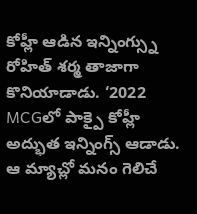కోహ్లీ ఆడిన ఇన్నింగ్స్ను రోహిత్ శర్మ తాజాగా కొనియాడాడు. ‘2022 MCGలో పాక్పై కోహ్లీ అద్భుత ఇన్నింగ్స్ ఆడాడు. ఆ మ్యాచ్లో మనం గెలిచే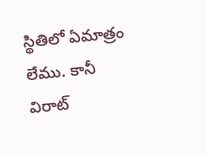స్థితిలో ఏమాత్రం లేము. కానీ విరాట్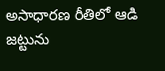అసాధారణ రీతిలో ఆడి జట్టును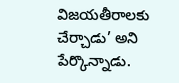విజయతీరాలకు చేర్చాడు’ అని పేర్కొన్నాడు.